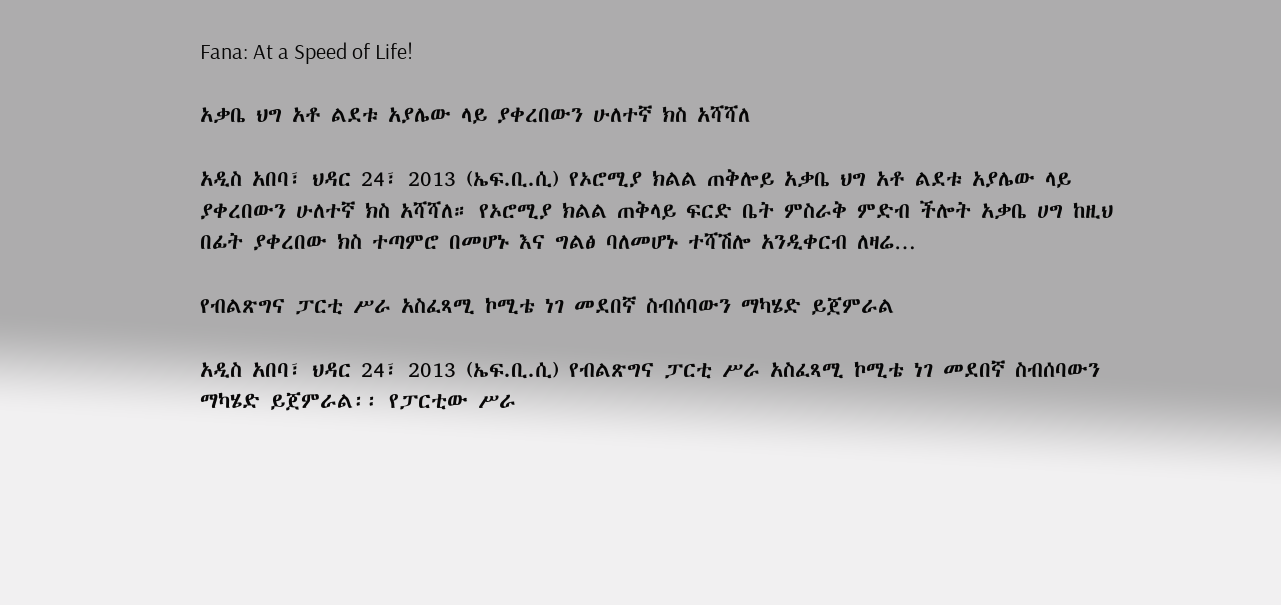Fana: At a Speed of Life!

አቃቤ ህግ አቶ ልደቱ አያሌው ላይ ያቀረበውን ሁለተኛ ክስ አሻሻለ

አዲስ አበባ፣ ህዳር 24፣ 2013 (ኤፍ.ቢ.ሲ) የኦሮሚያ ክልል ጠቅሎይ አቃቤ ህግ አቶ ልደቱ አያሌው ላይ ያቀረበውን ሁለተኛ ክስ አሻሻለ። የኦሮሚያ ክልል ጠቅላይ ፍርድ ቤት ምስራቅ ምድብ ችሎት አቃቤ ሀግ ከዚህ በፊት ያቀረበው ክስ ተጣምሮ በመሆኑ እና ግልፅ ባለመሆኑ ተሻሽሎ አንዲቀርብ ለዛሬ…

የብልጽግና ፓርቲ ሥራ አስፈጻሚ ኮሚቴ ነገ መደበኛ ስብሰባውን ማካሄድ ይጀምራል

አዲስ አበባ፣ ህዳር 24፣ 2013 (ኤፍ.ቢ.ሲ) የብልጽግና ፓርቲ ሥራ አስፈጻሚ ኮሚቴ ነገ መደበኛ ስብሰባውን ማካሄድ ይጀምራል፡፡ የፓርቲው ሥራ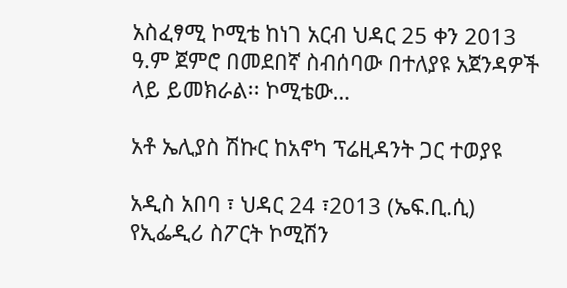አስፈፃሚ ኮሚቴ ከነገ አርብ ህዳር 25 ቀን 2013 ዓ.ም ጀምሮ በመደበኛ ስብሰባው በተለያዩ አጀንዳዎች ላይ ይመክራል፡፡ ኮሚቴው…

አቶ ኤሊያስ ሽኩር ከአኖካ ፕሬዚዳንት ጋር ተወያዩ

አዲስ አበባ ፣ ህዳር 24 ፣2013 (ኤፍ.ቢ.ሲ) የኢፌዲሪ ስፖርት ኮሚሽን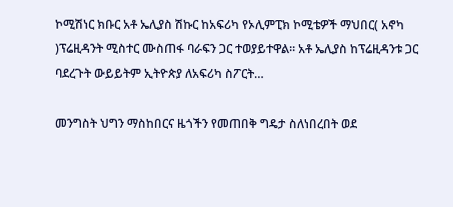ኮሚሽነር ክቡር አቶ ኤሊያስ ሽኩር ከአፍሪካ የኦሊምፒክ ኮሚቴዎች ማህበር( አኖካ )ፕሬዚዳንት ሚስተር ሙስጠፋ ባራፍን ጋር ተወያይተዋል። አቶ ኤሊያስ ከፕሬዚዳንቱ ጋር ባደረጉት ውይይትም ኢትዮጵያ ለአፍሪካ ስፖርት…

መንግስት ህግን ማስከበርና ዜጎችን የመጠበቅ ግዴታ ስለነበረበት ወደ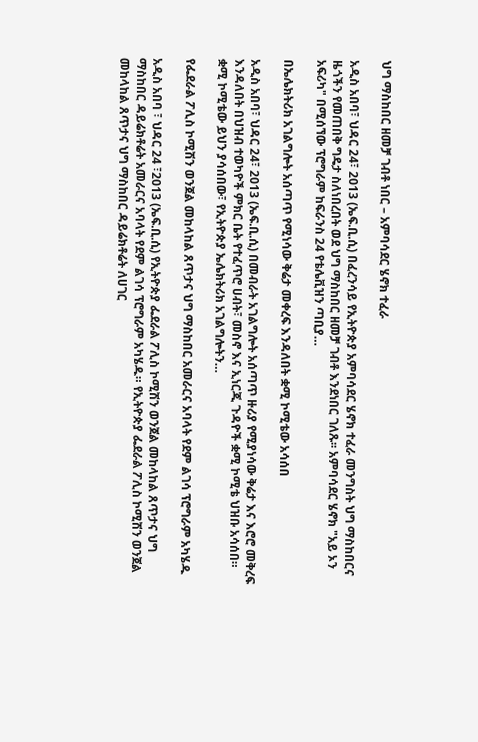ህግ ማስከበር ዘመቻ ገብቶ ነበር – አምባሳደር ሄኖክ ተፈራ

አዲስ አበባ፣ ህዳር 24፣ 2013 (ኤፍ.ቢ.ሲ) በፈረንሳይ የኢትዮጵያ አምባሳደር ሄኖክ ተፈራ መንግስት ህግ ማስከበርና ዜጎችን የመጠበቅ ግዴታ ስለነበረበት ወደ ህግ ማስከበር ዘመቻ ገብቶ እንደነበር ገለጹ፡፡ አምባሳደር ሄኖክ "አይ ኦን አፍሪካ" በሚሰኘው ፕሮግራም ከፍራንስ 24 የቴሌቪዝን ጣቢያ…

በኤሌክትሪክ አገልግሎት አሰጣጥ የሚነሳው ቅሬታ መቀረፍ እንዳለበት ቋሚ ኮሚቴው አሳሰበ

አዲስ አበባ፣ ህዳር 24፣ 2013 (ኤፍ.ቢ.ሲ) በመብራት አገልግሎት አሰጣጥ ዙሪያ የሚያነሳው ቅሬታ እና እሮሮ መቅረፍ እንዳለበት በህዝብ ተወካዮች ምክር ቤት የተፈጥሮ ሀብት፣ መስኖ እና ኢነርጂ ጉዳዮች ቋሚ ኮሚቴ ህዝቡ አሳሰበ። ቋሚ ኮሚቴው ይህን ያሳሰበው፣ የኢትዮጵያ ኤሌክትሪክ አገልግሎትን…

የፌደራል ፖሊስ ኮሚሽን ወንጀል መከላከል ጸጥታና ህግ ማስከበር አመራርና አባላት የደም ልገሳ ፕሮግራም አካሄዱ

አዲስ አበባ ፣ ህዳር 24 ፣2013 (ኤፍ.ቢ.ሲ) የኢትዮጵያ ፌደራል ፖሊስ ኮሚሽን ወንጀል መከላከል ጸጥታና ህግ ማስከበር ዳይሬክቶሬት አመራርና አባላት የደም ልገሳ ፕሮግራም አካሄዱ። የኢትዮጵያ ፌደራል ፖሊስ ኮሚሽን ወንጀል መከላከል ጸጥታና ህግ ማስከበር ዳይሬክቶሬት ለሀገር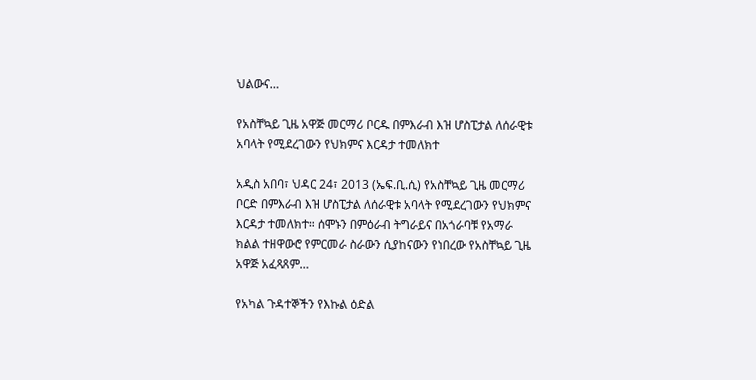ህልውና…

የአስቸኳይ ጊዜ አዋጅ መርማሪ ቦርዱ በምእራብ እዝ ሆስፒታል ለሰራዊቱ አባላት የሚደረገውን የህክምና እርዳታ ተመለክተ

አዲስ አበባ፣ ህዳር 24፣ 2013 (ኤፍ.ቢ.ሲ) የአስቸኳይ ጊዜ መርማሪ ቦርድ በምእራብ እዝ ሆስፒታል ለሰራዊቱ አባላት የሚደረገውን የህክምና እርዳታ ተመለክተ። ሰሞኑን በምዕራብ ትግራይና በአጎራባቹ የአማራ ክልል ተዘዋውሮ የምርመራ ስራውን ሲያከናውን የነበረው የአስቸኳይ ጊዜ አዋጅ አፈጻጸም…

የአካል ጉዳተኞችን የእኩል ዕድል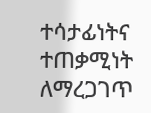ተሳታፊነትና ተጠቃሚነት ለማረጋገጥ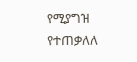የሚያግዝ የተጠቃለለ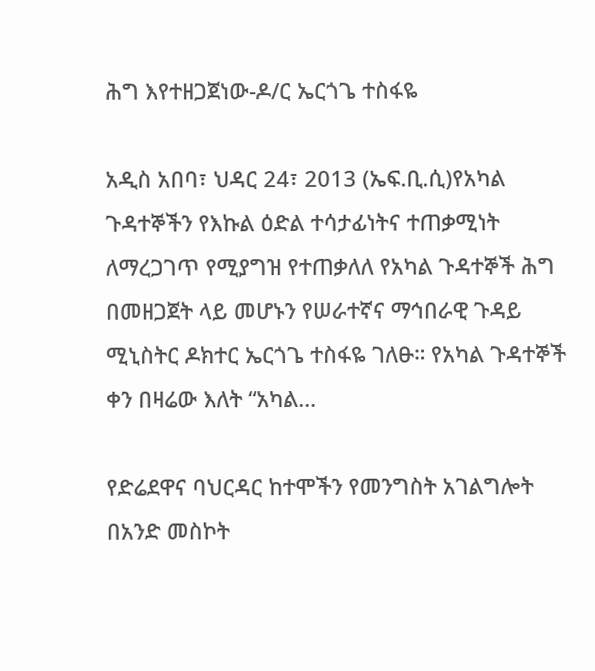ሕግ እየተዘጋጀነው-ዶ/ር ኤርጎጌ ተስፋዬ

አዲስ አበባ፣ ህዳር 24፣ 2013 (ኤፍ.ቢ.ሲ)የአካል ጉዳተኞችን የእኩል ዕድል ተሳታፊነትና ተጠቃሚነት ለማረጋገጥ የሚያግዝ የተጠቃለለ የአካል ጉዳተኞች ሕግ በመዘጋጀት ላይ መሆኑን የሠራተኛና ማኅበራዊ ጉዳይ ሚኒስትር ዶክተር ኤርጎጌ ተስፋዬ ገለፁ። የአካል ጉዳተኞች ቀን በዛሬው እለት “አካል…

የድሬደዋና ባህርዳር ከተሞችን የመንግስት አገልግሎት በአንድ መስኮት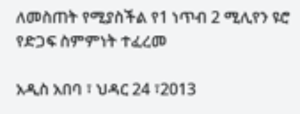ለመስጠት የሚያስችል የ1 ነጥብ 2 ሚሊየን ዩሮ የድጋፍ ስምምነት ተፈረመ

አዲስ አበባ ፣ ህዳር 24 ፣2013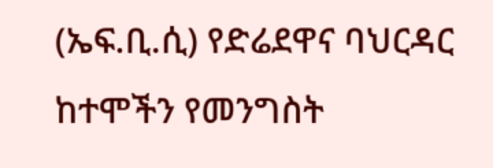(ኤፍ.ቢ.ሲ) የድሬደዋና ባህርዳር ከተሞችን የመንግስት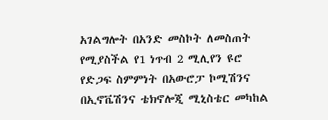አገልግሎት በአንድ መስኮት ለመስጠት የሚያስችል የ1 ነጥብ 2 ሚሊየን ዩሮ የድጋፍ ስምምነት በአውሮፓ ኮሚሽንና በኢኖቬሽንና ቴክኖሎጂ ሚኒስቴር መካከል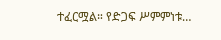ተፈርሟል። የድጋፍ ሥምምነቱ…